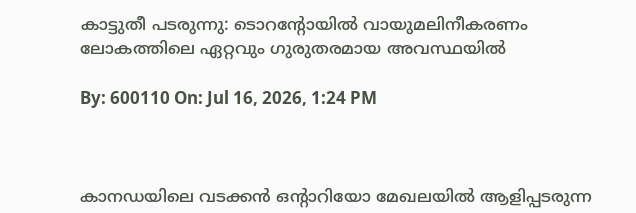കാട്ടുതീ പടരുന്നു: ടൊറൻ്റോയിൽ വായുമലിനീകരണം ലോകത്തിലെ ഏറ്റവും ഗുരുതരമായ അവസ്ഥയിൽ

By: 600110 On: Jul 16, 2026, 1:24 PM



കാനഡയിലെ വടക്കൻ ഒന്റാറിയോ മേഖലയിൽ ആളിപ്പടരുന്ന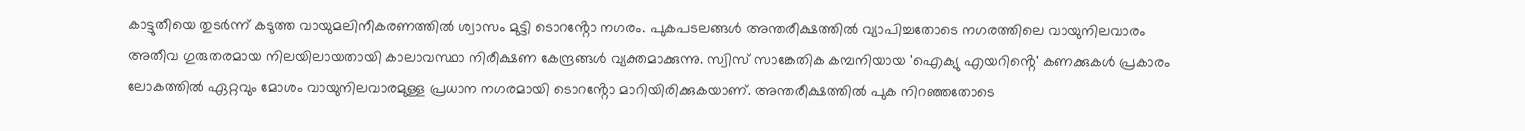കാട്ടുതീയെ തുടർന്ന് കടുത്ത വായുമലിനീകരണത്തിൽ ശ്വാസം മുട്ടി ടൊറൻ്റോ നഗരം. പുകപടലങ്ങൾ അന്തരീക്ഷത്തിൽ വ്യാപിച്ചതോടെ നഗരത്തിലെ വായുനിലവാരം അതീവ ഗുരുതരമായ നിലയിലായതായി കാലാവസ്ഥാ നിരീക്ഷണ കേന്ദ്രങ്ങൾ വ്യക്തമാക്കുന്നു. സ്വിസ് സാങ്കേതിക കമ്പനിയായ 'ഐക്യു എയറിൻ്റെ' കണക്കുകൾ പ്രകാരം ലോകത്തിൽ ഏറ്റവും മോശം വായുനിലവാരമുള്ള പ്രധാന നഗരമായി ടൊറൻ്റോ മാറിയിരിക്കുകയാണ്. അന്തരീക്ഷത്തിൽ പുക നിറഞ്ഞതോടെ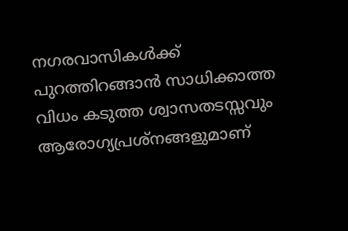നഗരവാസികൾക്ക് പുറത്തിറങ്ങാൻ സാധിക്കാത്ത വിധം കടുത്ത ശ്വാസതടസ്സവും ആരോഗ്യപ്രശ്നങ്ങളുമാണ്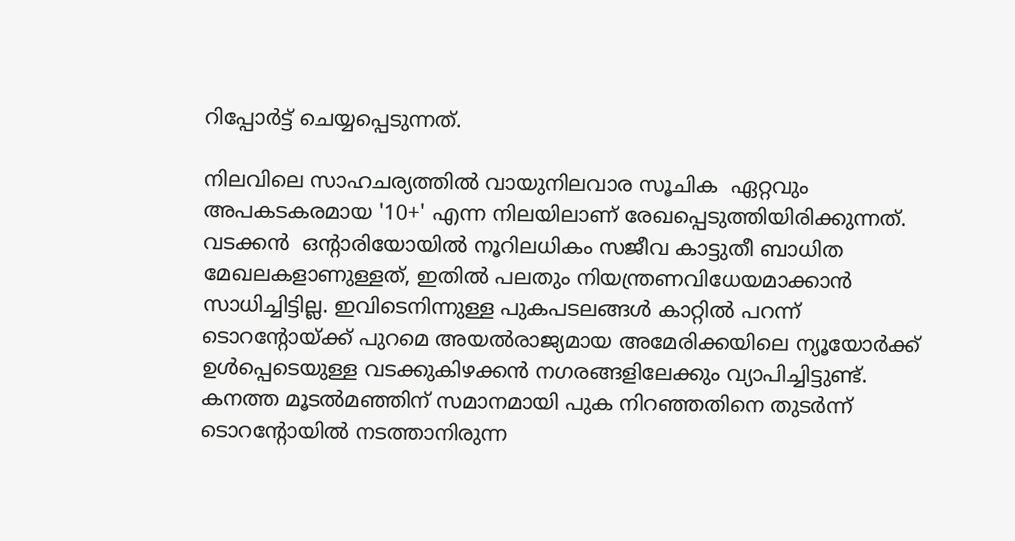റിപ്പോർട്ട് ചെയ്യപ്പെടുന്നത്.

നിലവിലെ സാഹചര്യത്തിൽ വായുനിലവാര സൂചിക  ഏറ്റവും അപകടകരമായ '10+' എന്ന നിലയിലാണ് രേഖപ്പെടുത്തിയിരിക്കുന്നത്. വടക്കൻ  ഒൻ്റാരിയോയിൽ നൂറിലധികം സജീവ കാട്ടുതീ ബാധിത മേഖലകളാണുള്ളത്, ഇതിൽ പലതും നിയന്ത്രണവിധേയമാക്കാൻ സാധിച്ചിട്ടില്ല. ഇവിടെനിന്നുള്ള പുകപടലങ്ങൾ കാറ്റിൽ പറന്ന് ടൊറൻ്റോയ്ക്ക് പുറമെ അയൽരാജ്യമായ അമേരിക്കയിലെ ന്യൂയോർക്ക് ഉൾപ്പെടെയുള്ള വടക്കുകിഴക്കൻ നഗരങ്ങളിലേക്കും വ്യാപിച്ചിട്ടുണ്ട്. കനത്ത മൂടൽമഞ്ഞിന് സമാനമായി പുക നിറഞ്ഞതിനെ തുടർന്ന് ടൊറൻ്റോയിൽ നടത്താനിരുന്ന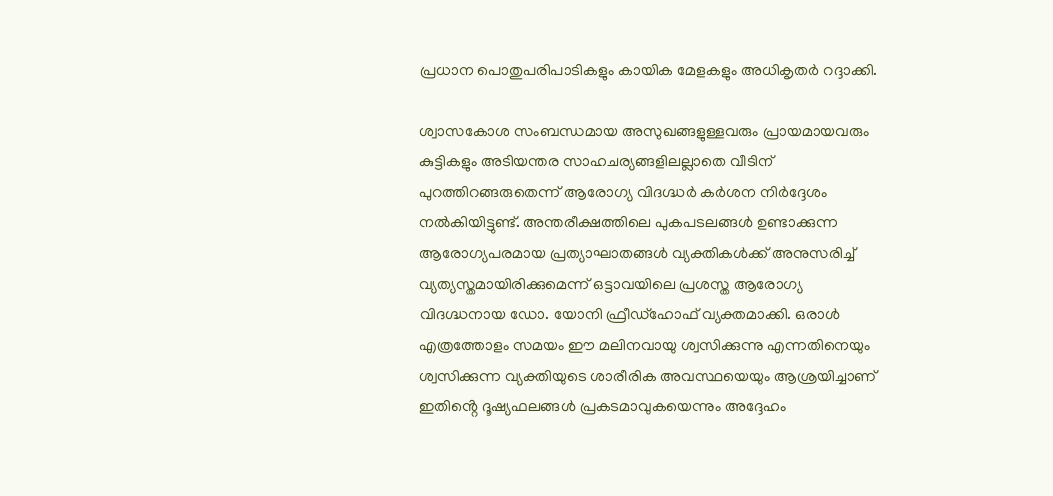പ്രധാന പൊതുപരിപാടികളും കായിക മേളകളും അധികൃതർ റദ്ദാക്കി.

ശ്വാസകോശ സംബന്ധമായ അസുഖങ്ങളുള്ളവരും പ്രായമായവരും കുട്ടികളും അടിയന്തര സാഹചര്യങ്ങളിലല്ലാതെ വീടിന് പുറത്തിറങ്ങരുതെന്ന് ആരോഗ്യ വിദഗ്ദ്ധർ കർശന നിർദ്ദേശം നൽകിയിട്ടുണ്ട്. അന്തരീക്ഷത്തിലെ പുകപടലങ്ങൾ ഉണ്ടാക്കുന്ന ആരോഗ്യപരമായ പ്രത്യാഘാതങ്ങൾ വ്യക്തികൾക്ക് അനുസരിച്ച് വ്യത്യസ്തമായിരിക്കുമെന്ന് ഒട്ടാവയിലെ പ്രശസ്ത ആരോഗ്യ വിദഗ്ദ്ധനായ ഡോ. യോനി ഫ്രീഡ്‌ഹോഫ് വ്യക്തമാക്കി. ഒരാൾ എത്രത്തോളം സമയം ഈ മലിനവായു ശ്വസിക്കുന്നു എന്നതിനെയും ശ്വസിക്കുന്ന വ്യക്തിയുടെ ശാരീരിക അവസ്ഥയെയും ആശ്രയിച്ചാണ് ഇതിൻ്റെ ദൂഷ്യഫലങ്ങൾ പ്രകടമാവുകയെന്നും അദ്ദേഹം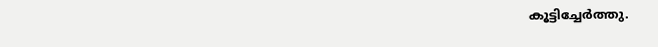കൂട്ടിച്ചേർത്തു.